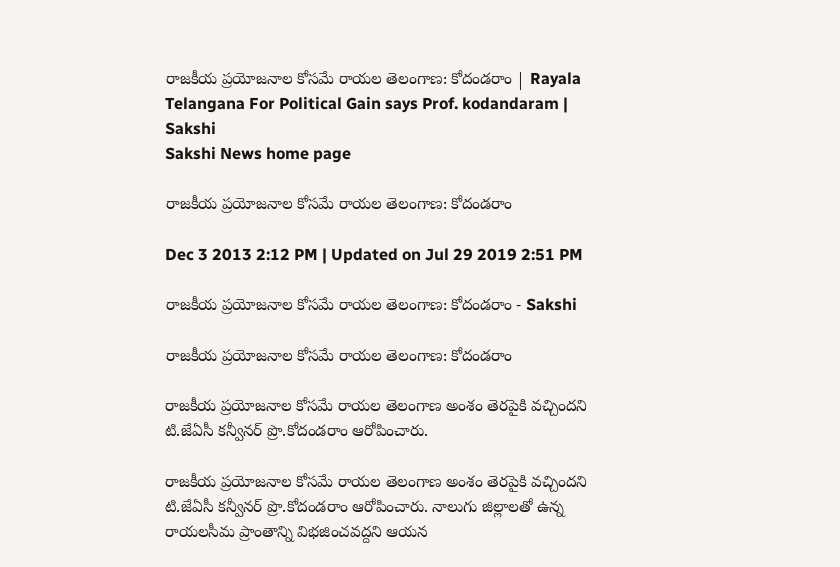రాజకీయ ప్రయోజనాల కోసమే రాయల తెలంగాణ: కోదండరాం | Rayala Telangana For Political Gain says Prof. kodandaram | Sakshi
Sakshi News home page

రాజకీయ ప్రయోజనాల కోసమే రాయల తెలంగాణ: కోదండరాం

Dec 3 2013 2:12 PM | Updated on Jul 29 2019 2:51 PM

రాజకీయ ప్రయోజనాల కోసమే రాయల తెలంగాణ: కోదండరాం - Sakshi

రాజకీయ ప్రయోజనాల కోసమే రాయల తెలంగాణ: కోదండరాం

రాజకీయ ప్రయోజనాల కోసమే రాయల తెలంగాణ అంశం తెరపైకి వచ్చిందని టి.జేఏసీ కన్వీనర్ ప్రొ.కోదండరాం ఆరోపించారు.

రాజకీయ ప్రయోజనాల కోసమే రాయల తెలంగాణ అంశం తెరపైకి వచ్చిందని టి.జేఏసీ కన్వీనర్ ప్రొ.కోదండరాం ఆరోపించారు. నాలుగు జిల్లాలతో ఉన్న రాయలసీమ ప్రాంతాన్ని విభజించవద్దని ఆయన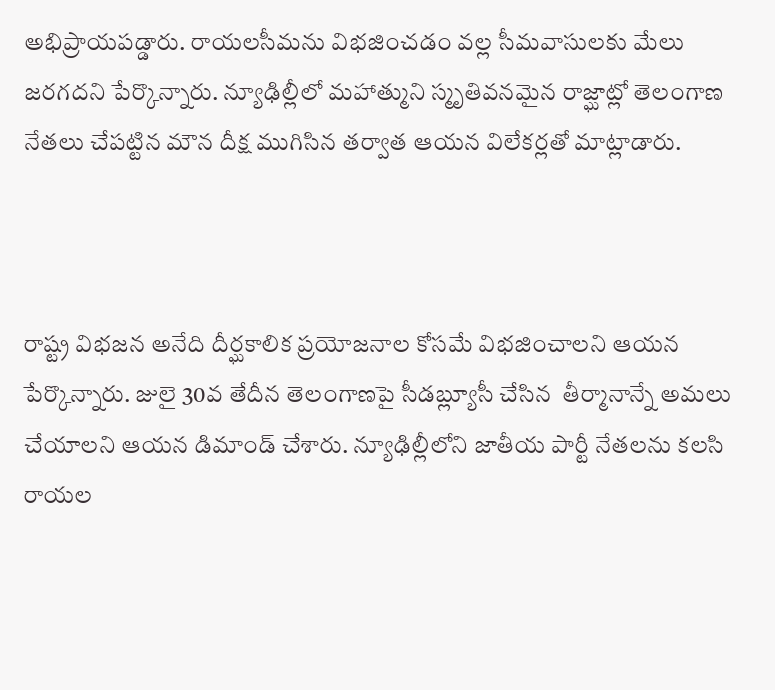అభిప్రాయపడ్డారు. రాయలసీమను విభజించడం వల్ల సీమవాసులకు మేలు జరగదని పేర్కొన్నారు. న్యూఢిల్లీలో మహాత్ముని స్మృతివనమైన రాజ్ఘాట్లో తెలంగాణ నేతలు చేపట్టిన మౌన దీక్ష ముగిసిన తర్వాత ఆయన విలేకర్లతో మాట్లాడారు.



రాష్ట్ర విభజన అనేది దీర్ఘకాలిక ప్రయోజనాల కోసమే విభజించాలని ఆయన పేర్కొన్నారు. జులై 30వ తేదీన తెలంగాణపై సీడబ్ల్యూసీ చేసిన  తీర్మానాన్నే అమలు  చేయాలని ఆయన డిమాండ్ చేశారు. న్యూఢిల్లీలోని జాతీయ పార్టీ నేతలను కలసి రాయల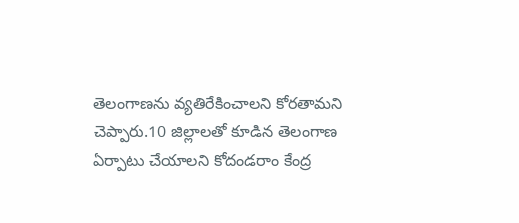తెలంగాణను వ్యతిరేకించాలని కోరతామని చెప్పారు.10 జిల్లాలతో కూడిన తెలంగాణ ఏర్పాటు చేయాలని కోదండరాం కేంద్ర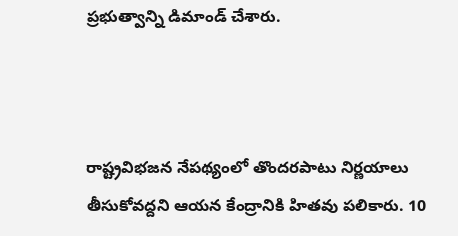ప్రభుత్వాన్ని డిమాండ్ చేశారు.



రాష్ట్రవిభజన నేపథ్యంలో తొందరపాటు నిర్ణయాలు తీసుకోవద్దని ఆయన కేంద్రానికి హితవు పలికారు. 10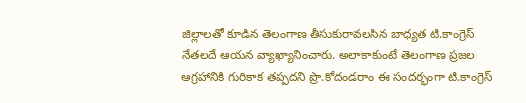జిల్లాలతో కూడిన తెలంగాణ తీసుకురావలసిన బాధ్యత టి.కాంగ్రెస్ నేతలదే ఆయన వ్యాఖ్యానించారు. అలాకాకుంటే తెలంగాణ ప్రజల ఆగ్రహానికి గురికాక తప్పదని ప్రొ.కోదండరాం ఈ సందర్భంగా టి.కాంగ్రెస్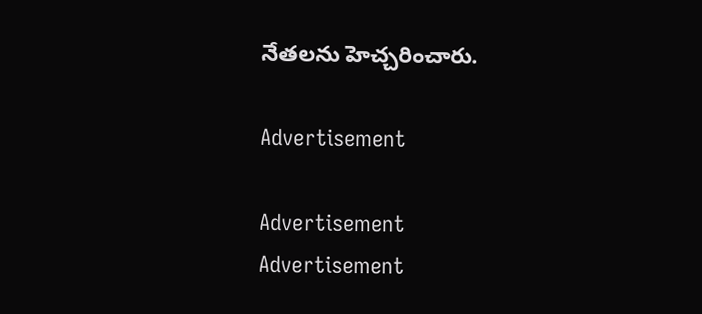నేతలను హెచ్చరించారు.

Advertisement

Advertisement
Advertisement